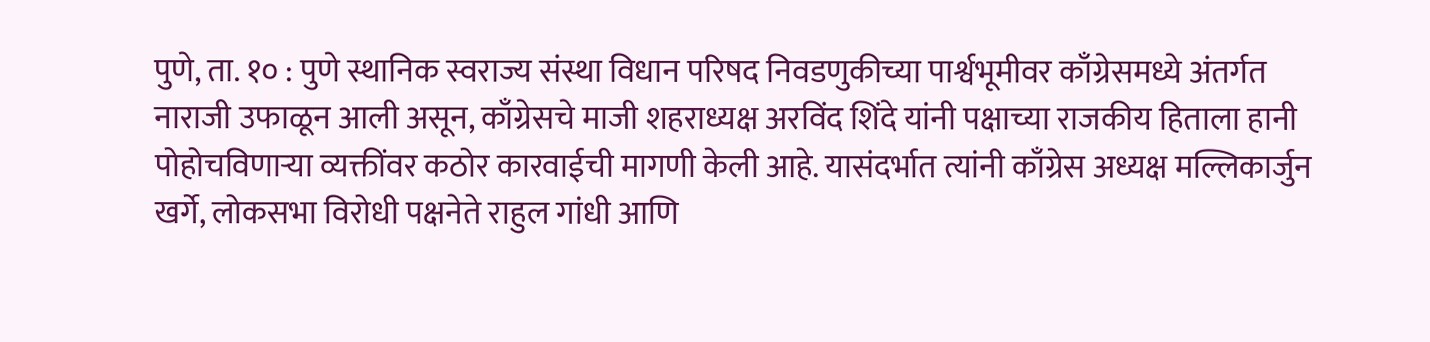पुणे, ता. १० : पुणे स्थानिक स्वराज्य संस्था विधान परिषद निवडणुकीच्या पार्श्वभूमीवर काँग्रेसमध्ये अंतर्गत नाराजी उफाळून आली असून, काँग्रेसचे माजी शहराध्यक्ष अरविंद शिंदे यांनी पक्षाच्या राजकीय हिताला हानी पोहोचविणाऱ्या व्यक्तींवर कठोर कारवाईची मागणी केली आहे. यासंदर्भात त्यांनी काँग्रेस अध्यक्ष मल्लिकार्जुन खर्गे, लोकसभा विरोधी पक्षनेते राहुल गांधी आणि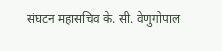संघटन महासचिव के. सी. वेणुगोपाल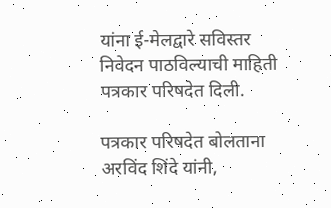यांना ई-मेलद्वारे सविस्तर निवेदन पाठविल्याची माहिती पत्रकार परिषदेत दिली.

पत्रकार परिषदेत बोलताना अरविंद शिंदे यांनी,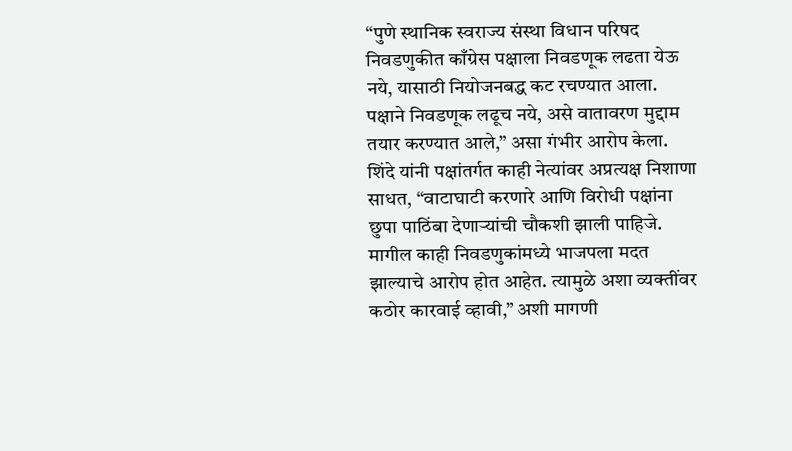“पुणे स्थानिक स्वराज्य संस्था विधान परिषद निवडणुकीत काँग्रेस पक्षाला निवडणूक लढता येऊ नये, यासाठी नियोजनबद्ध कट रचण्यात आला. पक्षाने निवडणूक लढूच नये, असे वातावरण मुद्दाम तयार करण्यात आले,” असा गंभीर आरोप केला.
शिंदे यांनी पक्षांतर्गत काही नेत्यांवर अप्रत्यक्ष निशाणा साधत, “वाटाघाटी करणारे आणि विरोधी पक्षांना छुपा पाठिंबा देणाऱ्यांची चौकशी झाली पाहिजे. मागील काही निवडणुकांमध्ये भाजपला मदत झाल्याचे आरोप होत आहेत. त्यामुळे अशा व्यक्तींवर कठोर कारवाई व्हावी,” अशी मागणी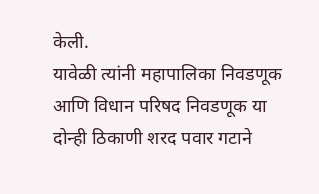केली.
यावेळी त्यांनी महापालिका निवडणूक आणि विधान परिषद निवडणूक या दोन्ही ठिकाणी शरद पवार गटाने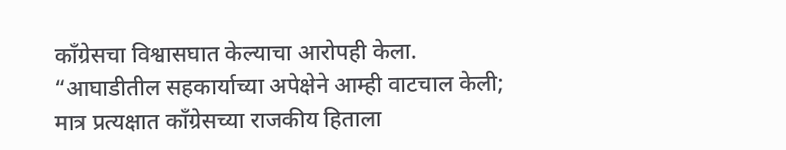काँग्रेसचा विश्वासघात केल्याचा आरोपही केला. “आघाडीतील सहकार्याच्या अपेक्षेने आम्ही वाटचाल केली; मात्र प्रत्यक्षात काँग्रेसच्या राजकीय हिताला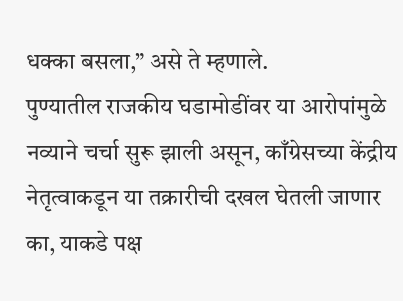धक्का बसला,” असे ते म्हणाले.
पुण्यातील राजकीय घडामोडींवर या आरोपांमुळे नव्याने चर्चा सुरू झाली असून, काँग्रेसच्या केंद्रीय नेतृत्वाकडून या तक्रारीची दखल घेतली जाणार का, याकडे पक्ष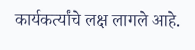कार्यकर्त्यांचे लक्ष लागले आहे.